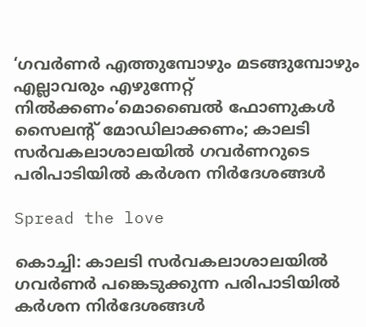‘ഗവർണർ എത്തുമ്പോഴും മടങ്ങുമ്പോഴും എല്ലാവരും എഴുന്നേറ്റ് നിൽക്കണം’മൊബൈൽ ഫോണുകൾ സൈലന്റ് മോഡിലാക്കണം; കാലടി സർവകലാശാലയിൽ ഗവർണറുടെ പരിപാടിയിൽ കർശന നിർദേശങ്ങൾ

Spread the love

കൊച്ചി: കാലടി സർവകലാശാലയിൽ ഗവർണർ പങ്കെടുക്കുന്ന പരിപാടിയിൽ കർശന നിർദേശങ്ങൾ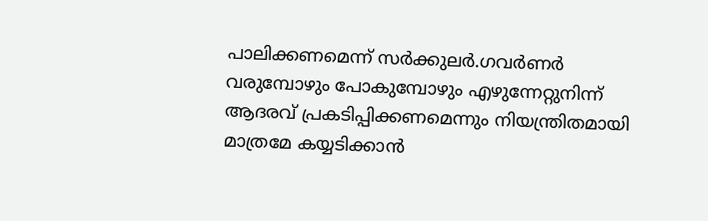പാലിക്കണമെന്ന് സർക്കുലർ.ഗവര്‍ണര്‍ വരുമ്പോഴും പോകുമ്പോഴും എഴുന്നേറ്റുനിന്ന് ആദരവ് പ്രകടിപ്പിക്കണമെന്നും നിയന്ത്രിതമായി മാത്രമേ കയ്യടിക്കാന്‍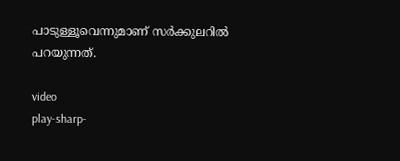പാടുള്ളൂവെന്നുമാണ് സര്‍ക്കുലറില്‍ പറയുന്നത്.

video
play-sharp-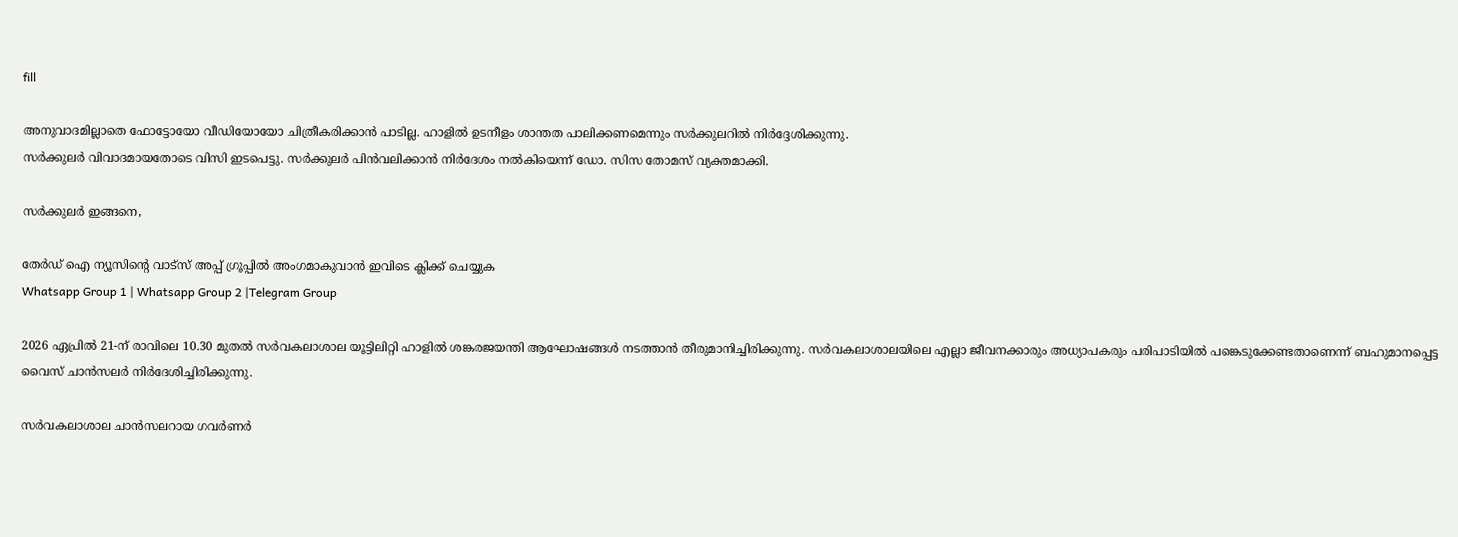fill

അനുവാദമില്ലാതെ ഫോട്ടോയോ വീഡിയോയോ ചിത്രീകരിക്കാന്‍ പാടില്ല. ഹാളില്‍ ഉടനീളം ശാന്തത പാലിക്കണമെന്നും സര്‍ക്കുലറില്‍ നിര്‍ദ്ദേശിക്കുന്നു.
സര്‍ക്കുലര്‍ വിവാദമായതോടെ വിസി ഇടപെട്ടു. സര്‍ക്കുലര്‍ പിന്‍വലിക്കാന്‍ നിര്‍ദേശം നല്‍കിയെന്ന് ഡോ. സിസ തോമസ് വ്യക്തമാക്കി.

സർക്കുലർ ഇങ്ങനെ,

തേർഡ് ഐ ന്യൂസിന്റെ വാട്സ് അപ്പ് ഗ്രൂപ്പിൽ അംഗമാകുവാൻ ഇവിടെ ക്ലിക്ക് ചെയ്യുക
Whatsapp Group 1 | Whatsapp Group 2 |Telegram Group

2026 ഏപ്രില്‍ 21-ന് രാവിലെ 10.30 മുതല്‍ സര്‍വകലാശാല യൂട്ടിലിറ്റി ഹാളില്‍ ശങ്കരജയന്തി ആഘോഷങ്ങള്‍ നടത്താന്‍ തീരുമാനിച്ചിരിക്കുന്നു. സര്‍വകലാശാലയിലെ എല്ലാ ജീവനക്കാരും അധ്യാപകരും പരിപാടിയില്‍ പങ്കെടുക്കേണ്ടതാണെന്ന് ബഹുമാനപ്പെട്ട വൈസ് ചാന്‍സലര്‍ നിര്‍ദേശിച്ചിരിക്കുന്നു.

സര്‍വകലാശാല ചാന്‍സലറായ ഗവര്‍ണര്‍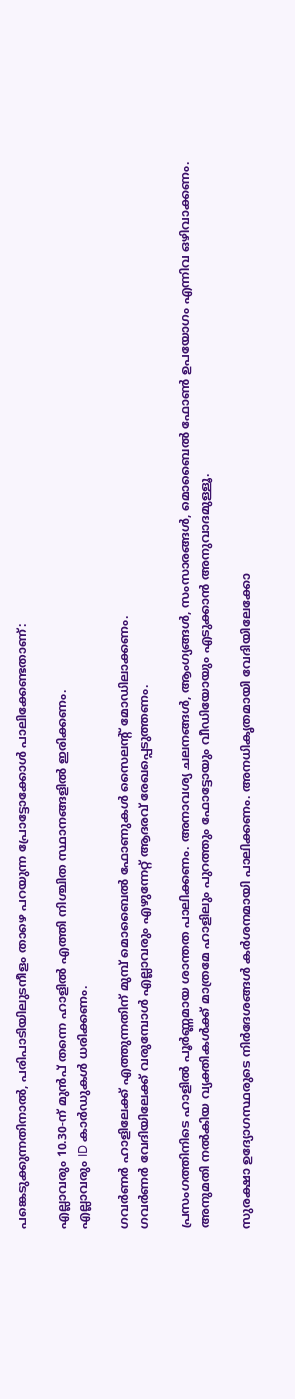പങ്കെടുക്കുന്നതിനാല്‍, പരിപാടിയിലുടനീളം താഴെ പറയുന്ന പ്രോട്ടോക്കോള്‍ പാലിക്കേണ്ടതാണ്:

എല്ലാവരും 10.30-ന് മുന്‍പ് തന്നെ ഹാളില്‍ എത്തി നിശ്ചിത സ്ഥാനങ്ങളില്‍ ഇരിക്കണം.
എല്ലാവരും ID കാര്‍ഡുകള്‍ ധരിക്കണം.

ഗവര്‍ണര്‍ ഹാളിലേക്ക് എത്തുന്നതിന് മുമ്പ് മൊബൈല്‍ ഫോണുകള്‍ സൈലന്റ് മോഡിലാക്കണം.
ഗവര്‍ണര്‍ വേദിയിലേക്ക് വരുമ്പോള്‍ എല്ലാവരും എഴുന്നേറ്റ് ആദരവ് രേഖപ്പെടുത്തണം.

പ്രസംഗത്തിനിടെ ഹാളില്‍ പൂര്‍ണ്ണമായ ശാന്തത പാലിക്കണം. അനാവശ്യ ചലനങ്ങള്‍, ആംഗ്യങ്ങള്‍, സംസാരങ്ങള്‍, മൊബൈല്‍ ഫോണ്‍ ഉപയോഗം എന്നിവ ഒഴിവാക്കണം. അനുമതി നല്‍കിയ വ്യക്തികള്‍ക്ക് മാത്രമേ ഹാളിലും പുറത്തും ഫോട്ടോയും വീഡിയോയും എടുക്കാന്‍ അനുവാദമുള്ളൂ.

സുരക്ഷാ ഉദ്യോഗസ്ഥരുടെ നിര്‍ദേശങ്ങള്‍ കര്‍ശനമായി പാലിക്കണം. അനധികൃതമായി വേദിയിലേക്കോ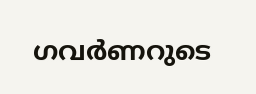ഗവര്‍ണറുടെ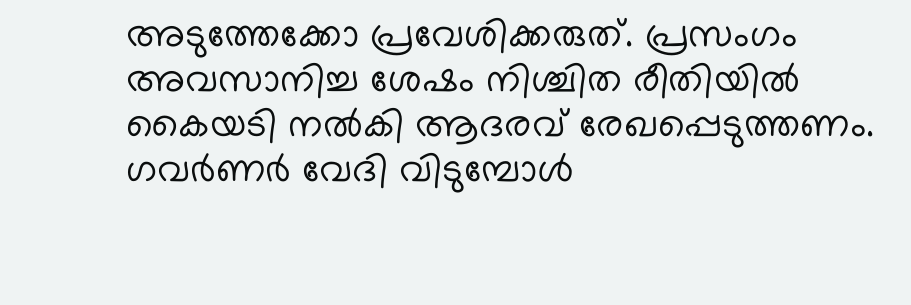അടുത്തേക്കോ പ്രവേശിക്കരുത്. പ്രസംഗം അവസാനിച്ച ശേഷം നിശ്ചിത രീതിയില്‍ കൈയടി നല്‍കി ആദരവ് രേഖപ്പെടുത്തണം. ഗവര്‍ണര്‍ വേദി വിടുമ്പോള്‍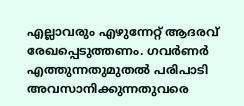എല്ലാവരും എഴുന്നേറ്റ് ആദരവ് രേഖപ്പെടുത്തണം. ഗവര്‍ണര്‍ എത്തുന്നതുമുതല്‍ പരിപാടി അവസാനിക്കുന്നതുവരെ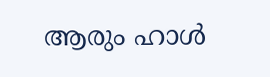ആരും ഹാള്‍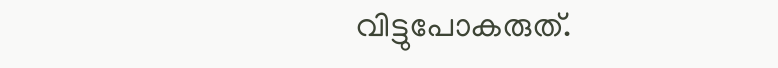വിട്ടുപോകരുത്.